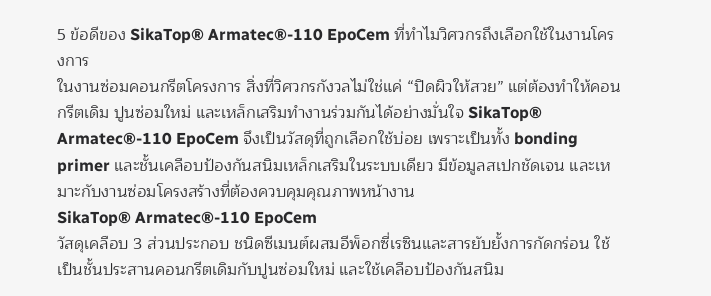5 ข้อดีของ SikaTop® Armatec®-110 EpoCem ที่ทำไมวิศวกรถึงเลือกใช้ในงานโครงการ
ในงานซ่อมคอนกรีตโครงการ สิ่งที่วิศวกรกังวลไม่ใช่แค่ “ปิดผิวให้สวย” แต่ต้องทำให้คอนกรีตเดิม ปูนซ่อมใหม่ และเหล็กเสริมทำงานร่วมกันได้อย่างมั่นใจ SikaTop® Armatec®-110 EpoCem จึงเป็นวัสดุที่ถูกเลือกใช้บ่อย เพราะเป็นทั้ง bonding primer และชั้นเคลือบป้องกันสนิมเหล็กเสริมในระบบเดียว มีข้อมูลสเปกชัดเจน และเหมาะกับงานซ่อมโครงสร้างที่ต้องควบคุมคุณภาพหน้างาน
SikaTop® Armatec®-110 EpoCem
วัสดุเคลือบ 3 ส่วนประกอบ ชนิดซีเมนต์ผสมอีพ็อกซี่เรซินและสารยับยั้งการกัดกร่อน ใช้เป็นชั้นประสานคอนกรีตเดิมกับปูนซ่อมใหม่ และใช้เคลือบป้องกันสนิม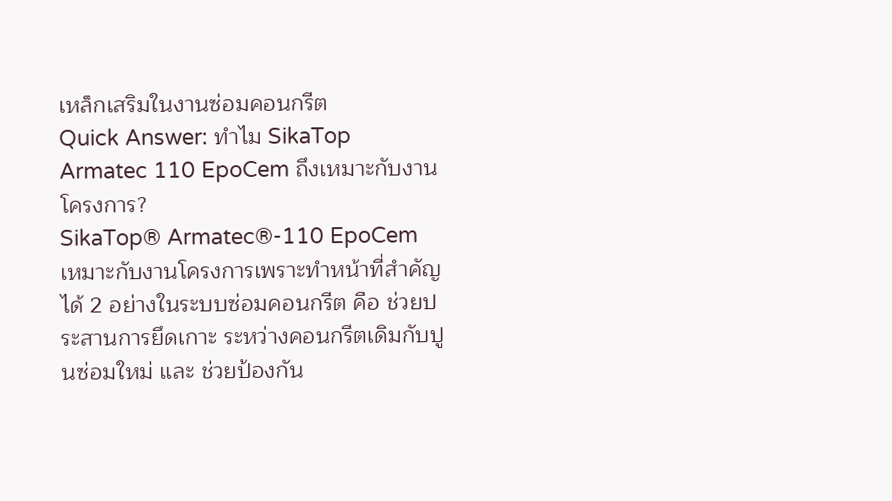เหล็กเสริมในงานซ่อมคอนกรีต
Quick Answer: ทำไม SikaTop Armatec 110 EpoCem ถึงเหมาะกับงานโครงการ?
SikaTop® Armatec®-110 EpoCem เหมาะกับงานโครงการเพราะทำหน้าที่สำคัญได้ 2 อย่างในระบบซ่อมคอนกรีต คือ ช่วยประสานการยึดเกาะ ระหว่างคอนกรีตเดิมกับปูนซ่อมใหม่ และ ช่วยป้องกัน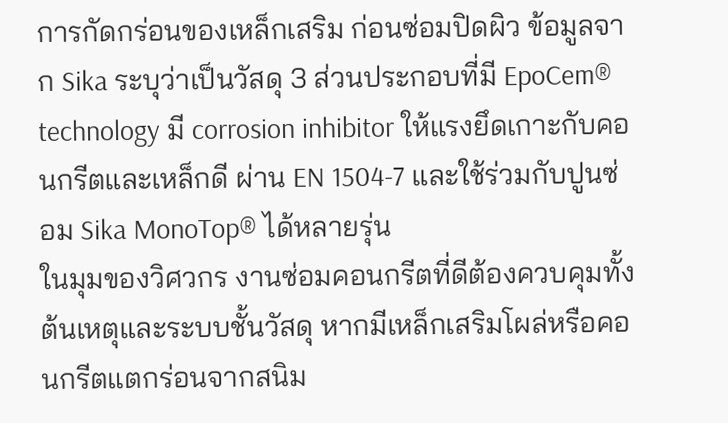การกัดกร่อนของเหล็กเสริม ก่อนซ่อมปิดผิว ข้อมูลจาก Sika ระบุว่าเป็นวัสดุ 3 ส่วนประกอบที่มี EpoCem® technology มี corrosion inhibitor ให้แรงยึดเกาะกับคอนกรีตและเหล็กดี ผ่าน EN 1504-7 และใช้ร่วมกับปูนซ่อม Sika MonoTop® ได้หลายรุ่น
ในมุมของวิศวกร งานซ่อมคอนกรีตที่ดีต้องควบคุมทั้งต้นเหตุและระบบชั้นวัสดุ หากมีเหล็กเสริมโผล่หรือคอนกรีตแตกร่อนจากสนิม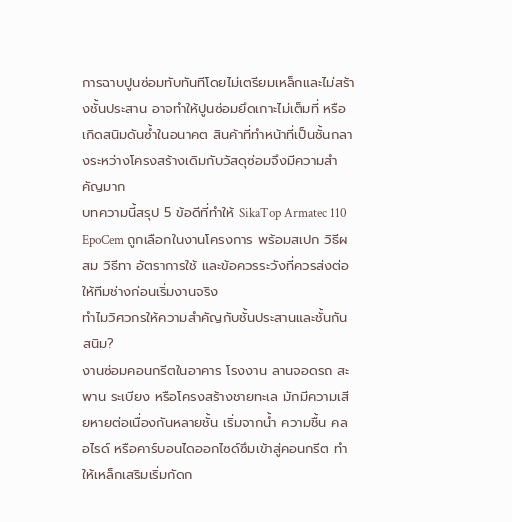การฉาบปูนซ่อมทับทันทีโดยไม่เตรียมเหล็กและไม่สร้างชั้นประสาน อาจทำให้ปูนซ่อมยึดเกาะไม่เต็มที่ หรือเกิดสนิมดันซ้ำในอนาคต สินค้าที่ทำหน้าที่เป็นชั้นกลางระหว่างโครงสร้างเดิมกับวัสดุซ่อมจึงมีความสำคัญมาก
บทความนี้สรุป 5 ข้อดีที่ทำให้ SikaTop Armatec 110 EpoCem ถูกเลือกในงานโครงการ พร้อมสเปก วิธีผสม วิธีทา อัตราการใช้ และข้อควรระวังที่ควรส่งต่อให้ทีมช่างก่อนเริ่มงานจริง
ทำไมวิศวกรให้ความสำคัญกับชั้นประสานและชั้นกันสนิม?
งานซ่อมคอนกรีตในอาคาร โรงงาน ลานจอดรถ สะพาน ระเบียง หรือโครงสร้างชายทะเล มักมีความเสียหายต่อเนื่องกันหลายชั้น เริ่มจากน้ำ ความชื้น คลอไรด์ หรือคาร์บอนไดออกไซด์ซึมเข้าสู่คอนกรีต ทำให้เหล็กเสริมเริ่มกัดก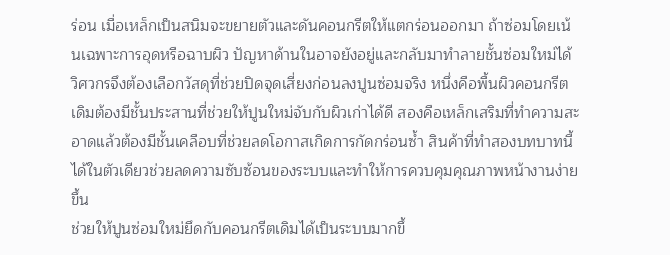ร่อน เมื่อเหล็กเป็นสนิมจะขยายตัวและดันคอนกรีตให้แตกร่อนออกมา ถ้าซ่อมโดยเน้นเฉพาะการอุดหรือฉาบผิว ปัญหาด้านในอาจยังอยู่และกลับมาทำลายชั้นซ่อมใหม่ได้
วิศวกรจึงต้องเลือกวัสดุที่ช่วยปิดจุดเสี่ยงก่อนลงปูนซ่อมจริง หนึ่งคือพื้นผิวคอนกรีตเดิมต้องมีชั้นประสานที่ช่วยให้ปูนใหม่จับกับผิวเก่าได้ดี สองคือเหล็กเสริมที่ทำความสะอาดแล้วต้องมีชั้นเคลือบที่ช่วยลดโอกาสเกิดการกัดกร่อนซ้ำ สินค้าที่ทำสองบทบาทนี้ได้ในตัวเดียวช่วยลดความซับซ้อนของระบบและทำให้การควบคุมคุณภาพหน้างานง่ายขึ้น
ช่วยให้ปูนซ่อมใหม่ยึดกับคอนกรีตเดิมได้เป็นระบบมากขึ้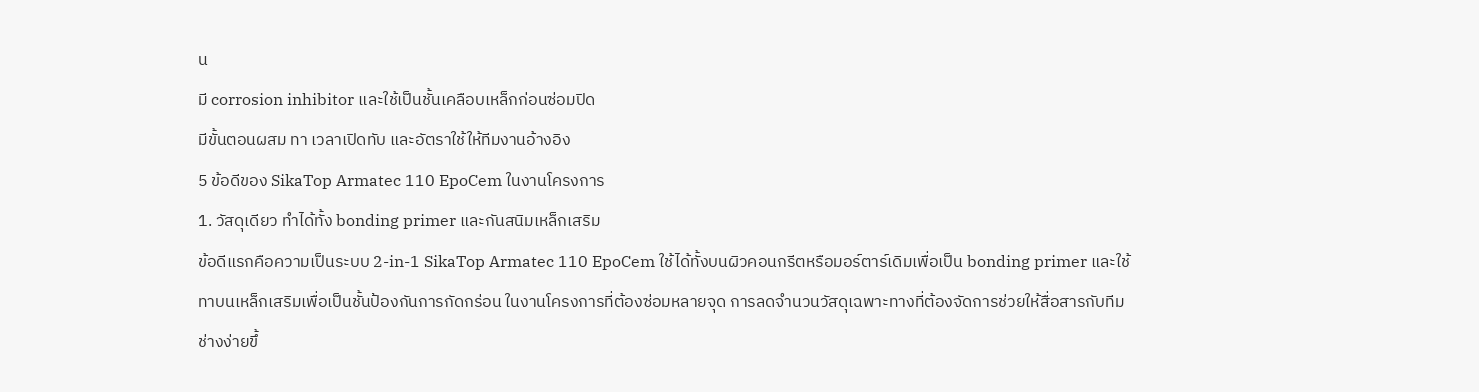น
มี corrosion inhibitor และใช้เป็นชั้นเคลือบเหล็กก่อนซ่อมปิด
มีขั้นตอนผสม ทา เวลาเปิดทับ และอัตราใช้ให้ทีมงานอ้างอิง
5 ข้อดีของ SikaTop Armatec 110 EpoCem ในงานโครงการ
1. วัสดุเดียว ทำได้ทั้ง bonding primer และกันสนิมเหล็กเสริม
ข้อดีแรกคือความเป็นระบบ 2-in-1 SikaTop Armatec 110 EpoCem ใช้ได้ทั้งบนผิวคอนกรีตหรือมอร์ตาร์เดิมเพื่อเป็น bonding primer และใช้ทาบนเหล็กเสริมเพื่อเป็นชั้นป้องกันการกัดกร่อน ในงานโครงการที่ต้องซ่อมหลายจุด การลดจำนวนวัสดุเฉพาะทางที่ต้องจัดการช่วยให้สื่อสารกับทีมช่างง่ายขึ้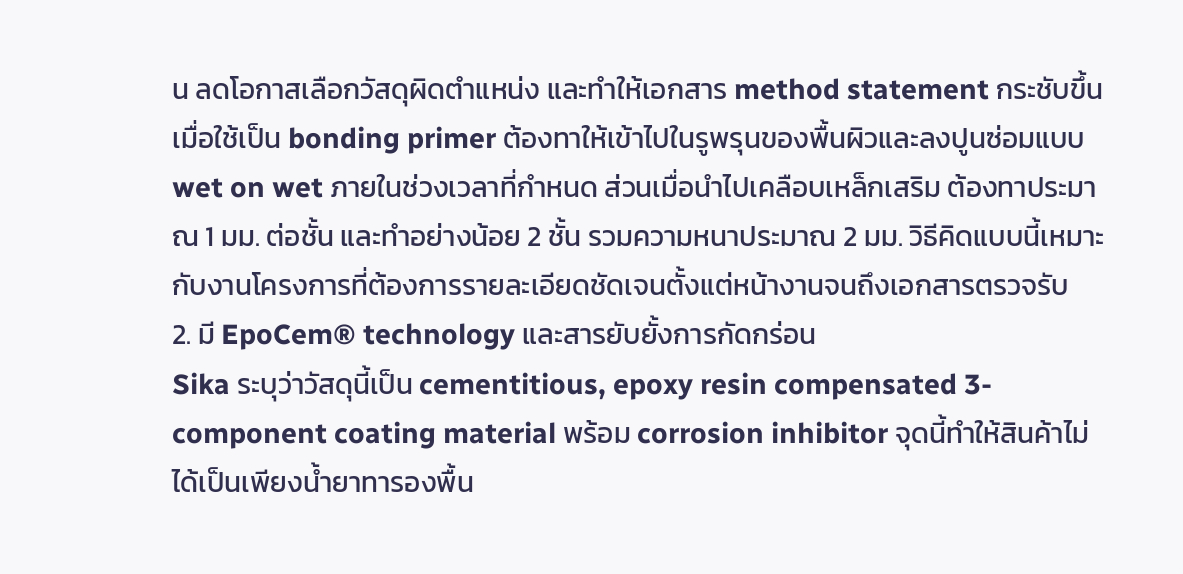น ลดโอกาสเลือกวัสดุผิดตำแหน่ง และทำให้เอกสาร method statement กระชับขึ้น
เมื่อใช้เป็น bonding primer ต้องทาให้เข้าไปในรูพรุนของพื้นผิวและลงปูนซ่อมแบบ wet on wet ภายในช่วงเวลาที่กำหนด ส่วนเมื่อนำไปเคลือบเหล็กเสริม ต้องทาประมาณ 1 มม. ต่อชั้น และทำอย่างน้อย 2 ชั้น รวมความหนาประมาณ 2 มม. วิธีคิดแบบนี้เหมาะกับงานโครงการที่ต้องการรายละเอียดชัดเจนตั้งแต่หน้างานจนถึงเอกสารตรวจรับ
2. มี EpoCem® technology และสารยับยั้งการกัดกร่อน
Sika ระบุว่าวัสดุนี้เป็น cementitious, epoxy resin compensated 3-component coating material พร้อม corrosion inhibitor จุดนี้ทำให้สินค้าไม่ได้เป็นเพียงน้ำยาทารองพื้น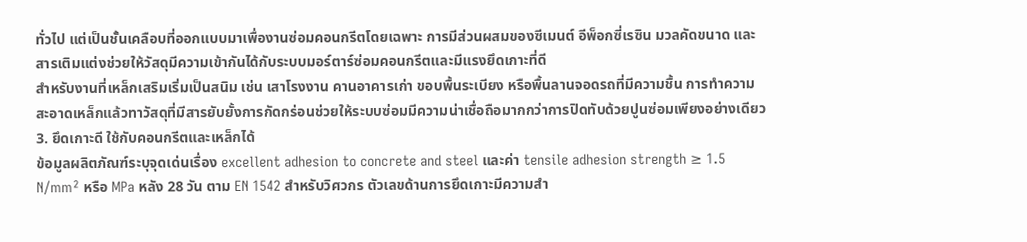ทั่วไป แต่เป็นชั้นเคลือบที่ออกแบบมาเพื่องานซ่อมคอนกรีตโดยเฉพาะ การมีส่วนผสมของซีเมนต์ อีพ็อกซี่เรซิน มวลคัดขนาด และสารเติมแต่งช่วยให้วัสดุมีความเข้ากันได้กับระบบมอร์ตาร์ซ่อมคอนกรีตและมีแรงยึดเกาะที่ดี
สำหรับงานที่เหล็กเสริมเริ่มเป็นสนิม เช่น เสาโรงงาน คานอาคารเก่า ขอบพื้นระเบียง หรือพื้นลานจอดรถที่มีความชื้น การทำความสะอาดเหล็กแล้วทาวัสดุที่มีสารยับยั้งการกัดกร่อนช่วยให้ระบบซ่อมมีความน่าเชื่อถือมากกว่าการปิดทับด้วยปูนซ่อมเพียงอย่างเดียว
3. ยึดเกาะดี ใช้กับคอนกรีตและเหล็กได้
ข้อมูลผลิตภัณฑ์ระบุจุดเด่นเรื่อง excellent adhesion to concrete and steel และค่า tensile adhesion strength ≥ 1.5 N/mm² หรือ MPa หลัง 28 วัน ตาม EN 1542 สำหรับวิศวกร ตัวเลขด้านการยึดเกาะมีความสำ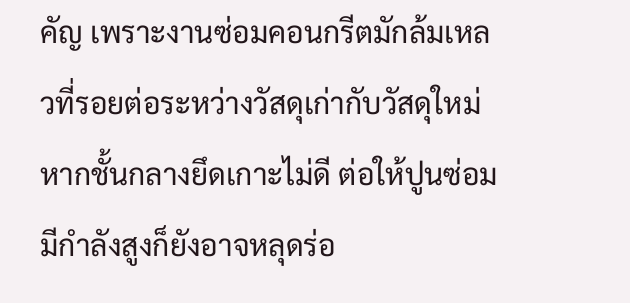คัญ เพราะงานซ่อมคอนกรีตมักล้มเหลวที่รอยต่อระหว่างวัสดุเก่ากับวัสดุใหม่ หากชั้นกลางยึดเกาะไม่ดี ต่อให้ปูนซ่อมมีกำลังสูงก็ยังอาจหลุดร่อ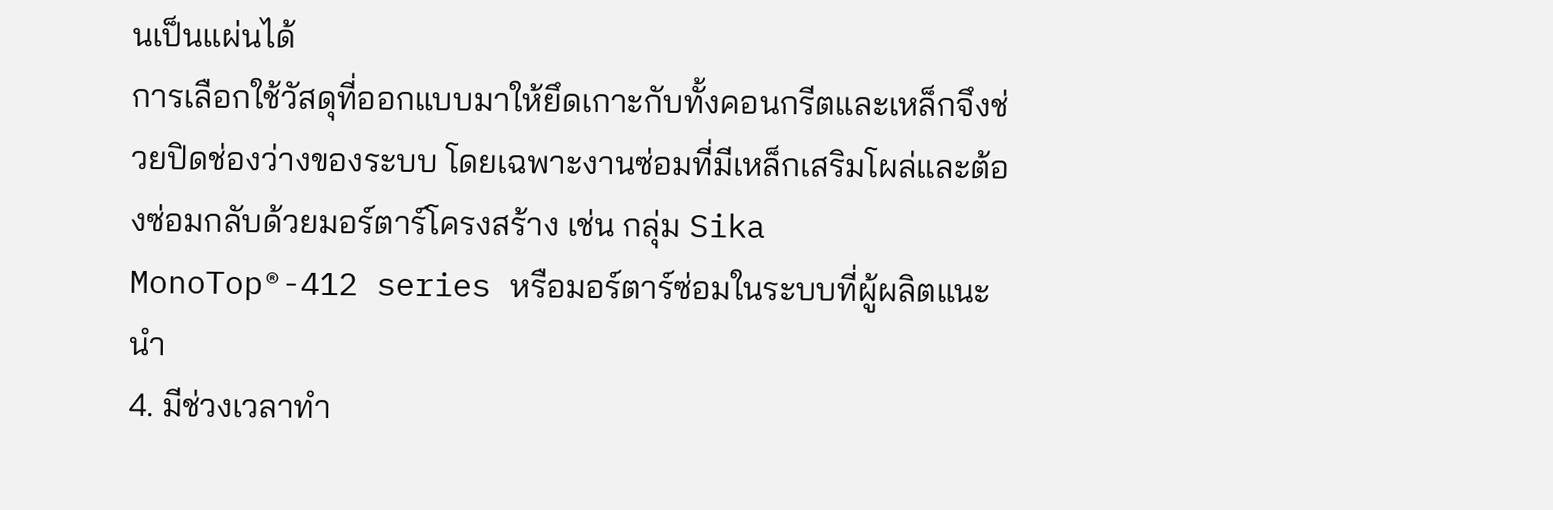นเป็นแผ่นได้
การเลือกใช้วัสดุที่ออกแบบมาให้ยึดเกาะกับทั้งคอนกรีตและเหล็กจึงช่วยปิดช่องว่างของระบบ โดยเฉพาะงานซ่อมที่มีเหล็กเสริมโผล่และต้องซ่อมกลับด้วยมอร์ตาร์โครงสร้าง เช่น กลุ่ม Sika MonoTop®-412 series หรือมอร์ตาร์ซ่อมในระบบที่ผู้ผลิตแนะนำ
4. มีช่วงเวลาทำ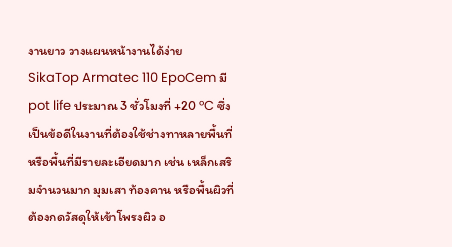งานยาว วางแผนหน้างานได้ง่าย
SikaTop Armatec 110 EpoCem มี pot life ประมาณ 3 ชั่วโมงที่ +20 °C ซึ่งเป็นข้อดีในงานที่ต้องใช้ช่างทาหลายพื้นที่หรือพื้นที่มีรายละเอียดมาก เช่น เหล็กเสริมจำนวนมาก มุมเสา ท้องคาน หรือพื้นผิวที่ต้องกดวัสดุให้เข้าโพรงผิว อ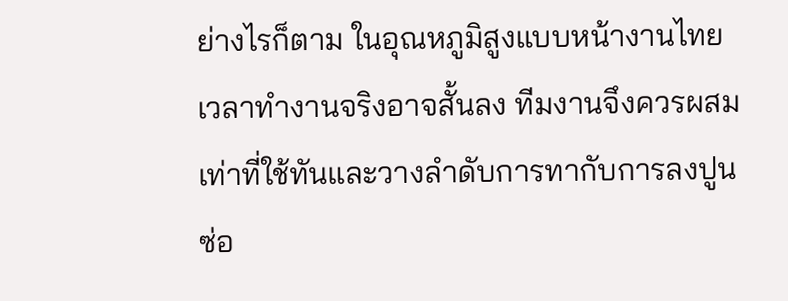ย่างไรก็ตาม ในอุณหภูมิสูงแบบหน้างานไทย เวลาทำงานจริงอาจสั้นลง ทีมงานจึงควรผสมเท่าที่ใช้ทันและวางลำดับการทากับการลงปูนซ่อ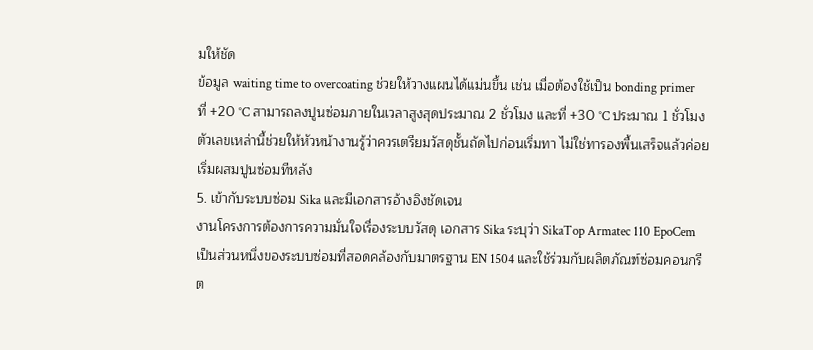มให้ชัด
ข้อมูล waiting time to overcoating ช่วยให้วางแผนได้แม่นขึ้น เช่น เมื่อต้องใช้เป็น bonding primer ที่ +20 °C สามารถลงปูนซ่อมภายในเวลาสูงสุดประมาณ 2 ชั่วโมง และที่ +30 °C ประมาณ 1 ชั่วโมง ตัวเลขเหล่านี้ช่วยให้หัวหน้างานรู้ว่าควรเตรียมวัสดุชั้นถัดไปก่อนเริ่มทา ไม่ใช่ทารองพื้นเสร็จแล้วค่อยเริ่มผสมปูนซ่อมทีหลัง
5. เข้ากับระบบซ่อม Sika และมีเอกสารอ้างอิงชัดเจน
งานโครงการต้องการความมั่นใจเรื่องระบบวัสดุ เอกสาร Sika ระบุว่า SikaTop Armatec 110 EpoCem เป็นส่วนหนึ่งของระบบซ่อมที่สอดคล้องกับมาตรฐาน EN 1504 และใช้ร่วมกับผลิตภัณฑ์ซ่อมคอนกรีต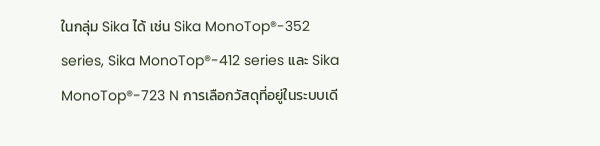ในกลุ่ม Sika ได้ เช่น Sika MonoTop®-352 series, Sika MonoTop®-412 series และ Sika MonoTop®-723 N การเลือกวัสดุที่อยู่ในระบบเดี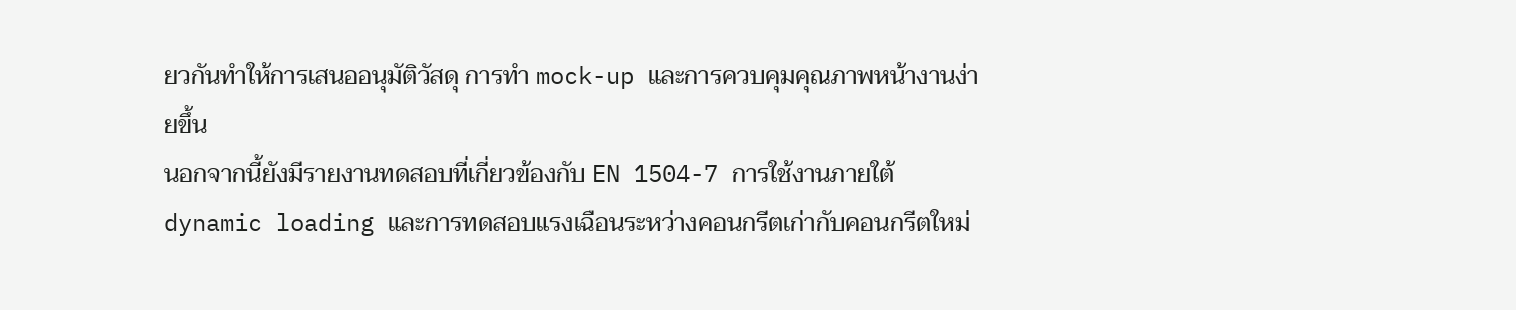ยวกันทำให้การเสนออนุมัติวัสดุ การทำ mock-up และการควบคุมคุณภาพหน้างานง่ายขึ้น
นอกจากนี้ยังมีรายงานทดสอบที่เกี่ยวข้องกับ EN 1504-7 การใช้งานภายใต้ dynamic loading และการทดสอบแรงเฉือนระหว่างคอนกรีตเก่ากับคอนกรีตใหม่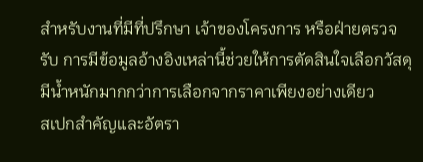สำหรับงานที่มีที่ปรึกษา เจ้าของโครงการ หรือฝ่ายตรวจรับ การมีข้อมูลอ้างอิงเหล่านี้ช่วยให้การตัดสินใจเลือกวัสดุมีน้ำหนักมากกว่าการเลือกจากราคาเพียงอย่างเดียว
สเปกสำคัญและอัตรา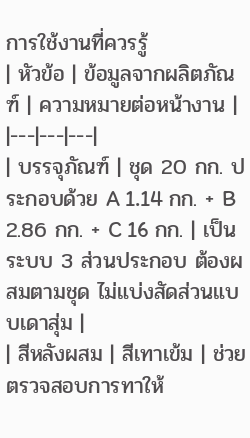การใช้งานที่ควรรู้
| หัวข้อ | ข้อมูลจากผลิตภัณฑ์ | ความหมายต่อหน้างาน |
|---|---|---|
| บรรจุภัณฑ์ | ชุด 20 กก. ประกอบด้วย A 1.14 กก. + B 2.86 กก. + C 16 กก. | เป็นระบบ 3 ส่วนประกอบ ต้องผสมตามชุด ไม่แบ่งสัดส่วนแบบเดาสุ่ม |
| สีหลังผสม | สีเทาเข้ม | ช่วยตรวจสอบการทาให้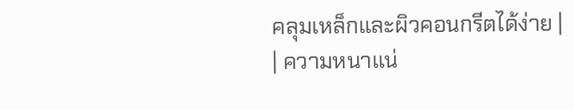คลุมเหล็กและผิวคอนกรีตได้ง่าย |
| ความหนาแน่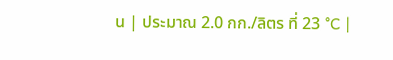น | ประมาณ 2.0 กก./ลิตร ที่ 23 °C |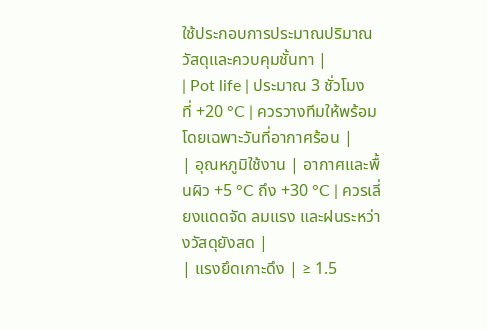ใช้ประกอบการประมาณปริมาณวัสดุและควบคุมชั้นทา |
| Pot life | ประมาณ 3 ชั่วโมง ที่ +20 °C | ควรวางทีมให้พร้อม โดยเฉพาะวันที่อากาศร้อน |
| อุณหภูมิใช้งาน | อากาศและพื้นผิว +5 °C ถึง +30 °C | ควรเลี่ยงแดดจัด ลมแรง และฝนระหว่างวัสดุยังสด |
| แรงยึดเกาะดึง | ≥ 1.5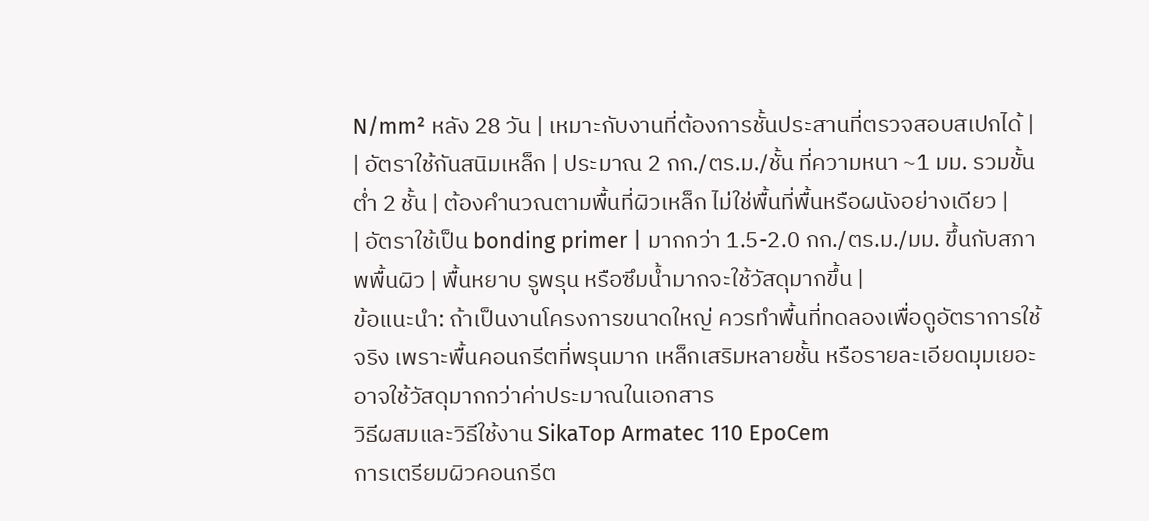N/mm² หลัง 28 วัน | เหมาะกับงานที่ต้องการชั้นประสานที่ตรวจสอบสเปกได้ |
| อัตราใช้กันสนิมเหล็ก | ประมาณ 2 กก./ตร.ม./ชั้น ที่ความหนา ~1 มม. รวมขั้นต่ำ 2 ชั้น | ต้องคำนวณตามพื้นที่ผิวเหล็ก ไม่ใช่พื้นที่พื้นหรือผนังอย่างเดียว |
| อัตราใช้เป็น bonding primer | มากกว่า 1.5-2.0 กก./ตร.ม./มม. ขึ้นกับสภาพพื้นผิว | พื้นหยาบ รูพรุน หรือซึมน้ำมากจะใช้วัสดุมากขึ้น |
ข้อแนะนำ: ถ้าเป็นงานโครงการขนาดใหญ่ ควรทำพื้นที่ทดลองเพื่อดูอัตราการใช้จริง เพราะพื้นคอนกรีตที่พรุนมาก เหล็กเสริมหลายชั้น หรือรายละเอียดมุมเยอะ อาจใช้วัสดุมากกว่าค่าประมาณในเอกสาร
วิธีผสมและวิธีใช้งาน SikaTop Armatec 110 EpoCem
การเตรียมผิวคอนกรีต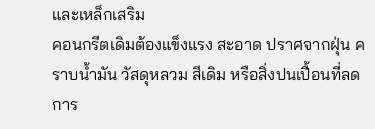และเหล็กเสริม
คอนกรีตเดิมต้องแข็งแรง สะอาด ปราศจากฝุ่น คราบน้ำมัน วัสดุหลวม สีเดิม หรือสิ่งปนเปื้อนที่ลดการ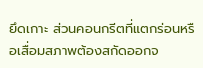ยึดเกาะ ส่วนคอนกรีตที่แตกร่อนหรือเสื่อมสภาพต้องสกัดออกจ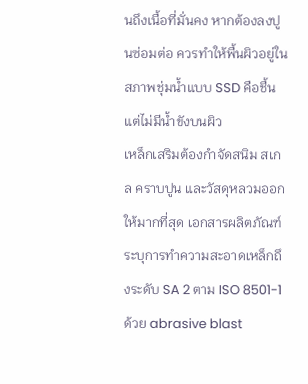นถึงเนื้อที่มั่นคง หากต้องลงปูนซ่อมต่อ ควรทำให้พื้นผิวอยู่ในสภาพชุ่มน้ำแบบ SSD คือชื้นแต่ไม่มีน้ำขังบนผิว
เหล็กเสริมต้องกำจัดสนิม สเกล คราบปูน และวัสดุหลวมออกให้มากที่สุด เอกสารผลิตภัณฑ์ระบุการทำความสะอาดเหล็กถึงระดับ SA 2 ตาม ISO 8501-1 ด้วย abrasive blast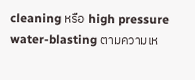cleaning หรือ high pressure water-blasting ตามความเห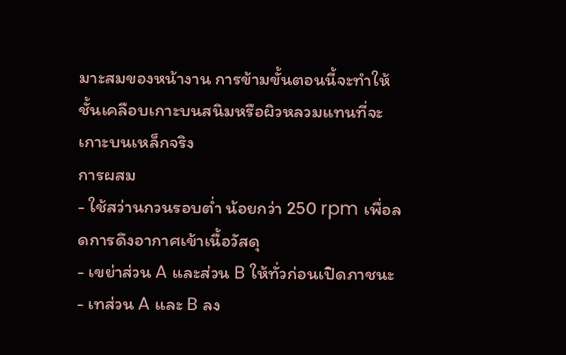มาะสมของหน้างาน การข้ามขั้นตอนนี้จะทำให้ชั้นเคลือบเกาะบนสนิมหรือผิวหลวมแทนที่จะเกาะบนเหล็กจริง
การผสม
- ใช้สว่านกวนรอบต่ำ น้อยกว่า 250 rpm เพื่อลดการดึงอากาศเข้าเนื้อวัสดุ
- เขย่าส่วน A และส่วน B ให้ทั่วก่อนเปิดภาชนะ
- เทส่วน A และ B ลง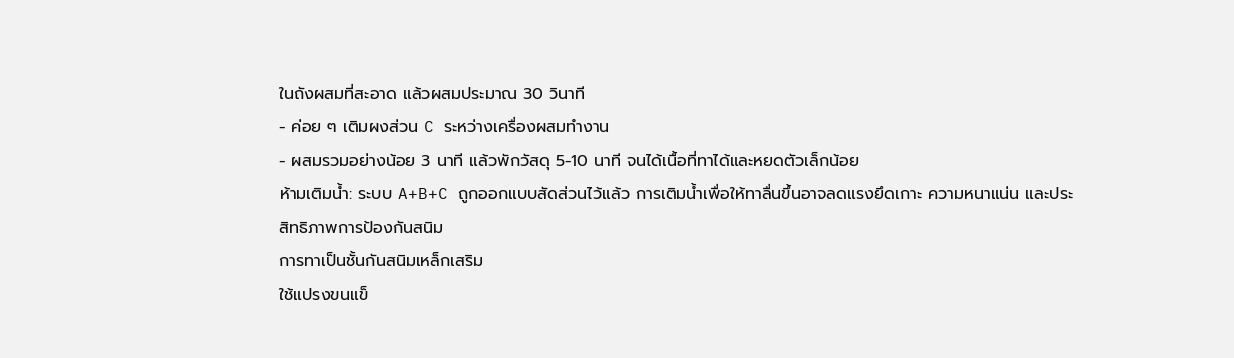ในถังผสมที่สะอาด แล้วผสมประมาณ 30 วินาที
- ค่อย ๆ เติมผงส่วน C ระหว่างเครื่องผสมทำงาน
- ผสมรวมอย่างน้อย 3 นาที แล้วพักวัสดุ 5-10 นาที จนได้เนื้อที่ทาได้และหยดตัวเล็กน้อย
ห้ามเติมน้ำ: ระบบ A+B+C ถูกออกแบบสัดส่วนไว้แล้ว การเติมน้ำเพื่อให้ทาลื่นขึ้นอาจลดแรงยึดเกาะ ความหนาแน่น และประสิทธิภาพการป้องกันสนิม
การทาเป็นชั้นกันสนิมเหล็กเสริม
ใช้แปรงขนแข็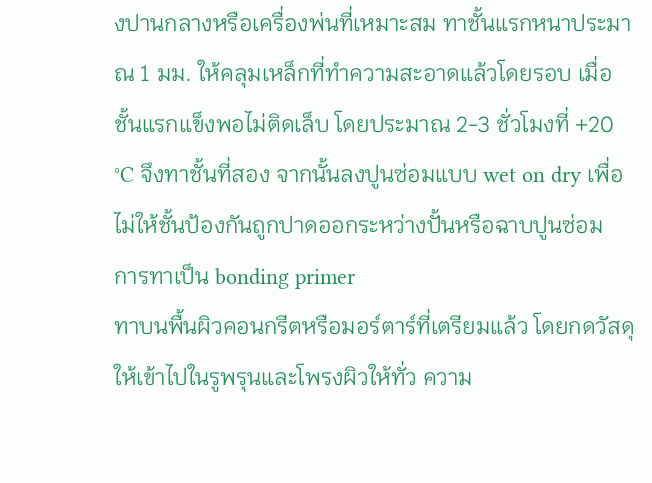งปานกลางหรือเครื่องพ่นที่เหมาะสม ทาชั้นแรกหนาประมาณ 1 มม. ให้คลุมเหล็กที่ทำความสะอาดแล้วโดยรอบ เมื่อชั้นแรกแข็งพอไม่ติดเล็บ โดยประมาณ 2-3 ชั่วโมงที่ +20 °C จึงทาชั้นที่สอง จากนั้นลงปูนซ่อมแบบ wet on dry เพื่อไม่ให้ชั้นป้องกันถูกปาดออกระหว่างปั้นหรือฉาบปูนซ่อม
การทาเป็น bonding primer
ทาบนพื้นผิวคอนกรีตหรือมอร์ตาร์ที่เตรียมแล้ว โดยกดวัสดุให้เข้าไปในรูพรุนและโพรงผิวให้ทั่ว ความ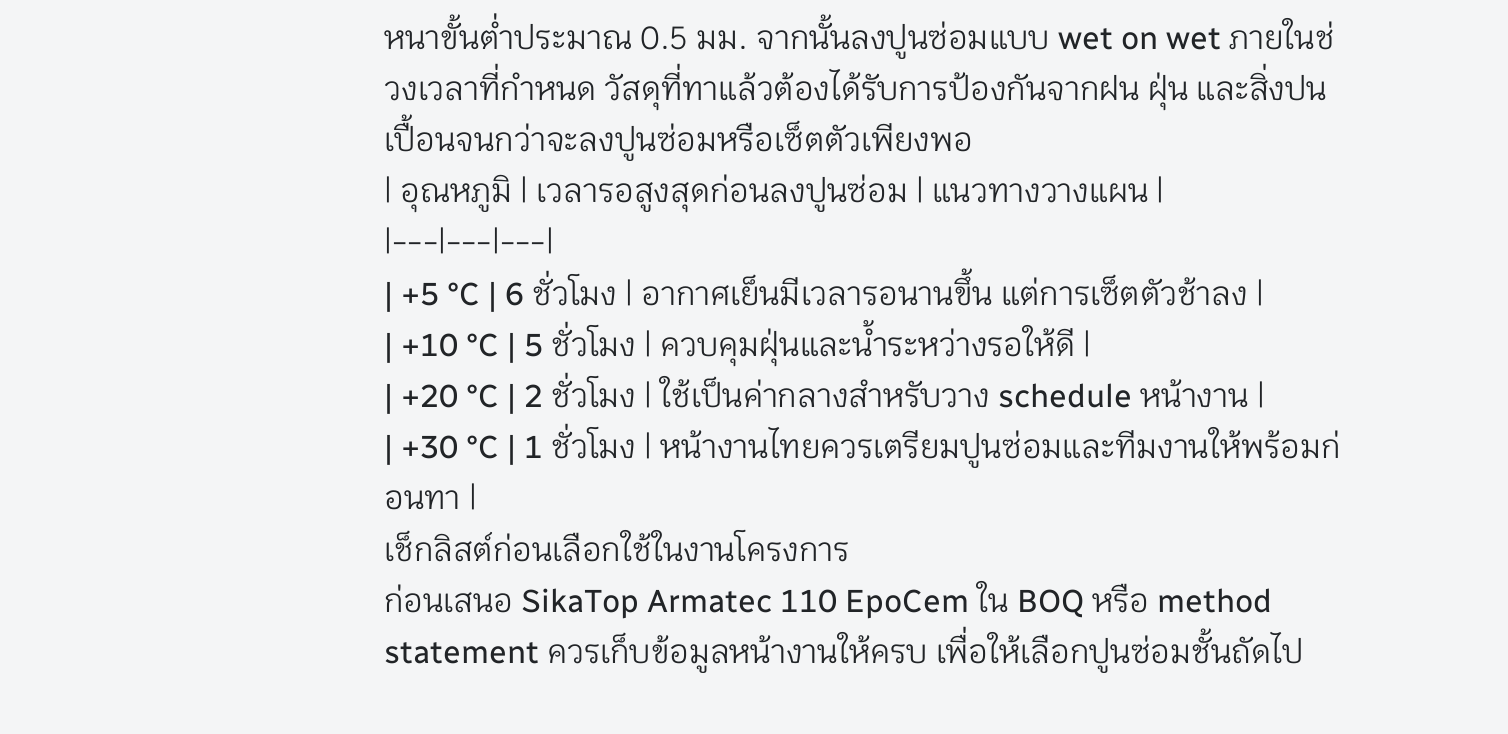หนาขั้นต่ำประมาณ 0.5 มม. จากนั้นลงปูนซ่อมแบบ wet on wet ภายในช่วงเวลาที่กำหนด วัสดุที่ทาแล้วต้องได้รับการป้องกันจากฝน ฝุ่น และสิ่งปนเปื้อนจนกว่าจะลงปูนซ่อมหรือเซ็ตตัวเพียงพอ
| อุณหภูมิ | เวลารอสูงสุดก่อนลงปูนซ่อม | แนวทางวางแผน |
|---|---|---|
| +5 °C | 6 ชั่วโมง | อากาศเย็นมีเวลารอนานขึ้น แต่การเซ็ตตัวช้าลง |
| +10 °C | 5 ชั่วโมง | ควบคุมฝุ่นและน้ำระหว่างรอให้ดี |
| +20 °C | 2 ชั่วโมง | ใช้เป็นค่ากลางสำหรับวาง schedule หน้างาน |
| +30 °C | 1 ชั่วโมง | หน้างานไทยควรเตรียมปูนซ่อมและทีมงานให้พร้อมก่อนทา |
เช็กลิสต์ก่อนเลือกใช้ในงานโครงการ
ก่อนเสนอ SikaTop Armatec 110 EpoCem ใน BOQ หรือ method statement ควรเก็บข้อมูลหน้างานให้ครบ เพื่อให้เลือกปูนซ่อมชั้นถัดไป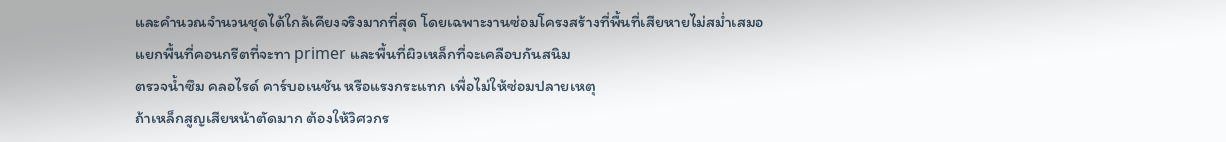และคำนวณจำนวนชุดได้ใกล้เคียงจริงมากที่สุด โดยเฉพาะงานซ่อมโครงสร้างที่พื้นที่เสียหายไม่สม่ำเสมอ
แยกพื้นที่คอนกรีตที่จะทา primer และพื้นที่ผิวเหล็กที่จะเคลือบกันสนิม
ตรวจน้ำซึม คลอไรด์ คาร์บอเนชัน หรือแรงกระแทก เพื่อไม่ให้ซ่อมปลายเหตุ
ถ้าเหล็กสูญเสียหน้าตัดมาก ต้องให้วิศวกร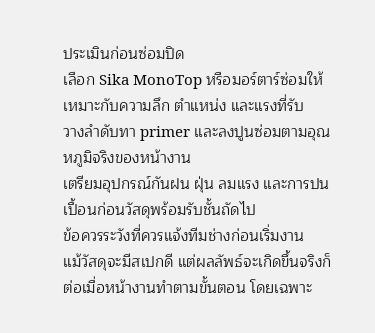ประเมินก่อนซ่อมปิด
เลือก Sika MonoTop หรือมอร์ตาร์ซ่อมให้เหมาะกับความลึก ตำแหน่ง และแรงที่รับ
วางลำดับทา primer และลงปูนซ่อมตามอุณหภูมิจริงของหน้างาน
เตรียมอุปกรณ์กันฝน ฝุ่น ลมแรง และการปนเปื้อนก่อนวัสดุพร้อมรับชั้นถัดไป
ข้อควรระวังที่ควรแจ้งทีมช่างก่อนเริ่มงาน
แม้วัสดุจะมีสเปกดี แต่ผลลัพธ์จะเกิดขึ้นจริงก็ต่อเมื่อหน้างานทำตามขั้นตอน โดยเฉพาะ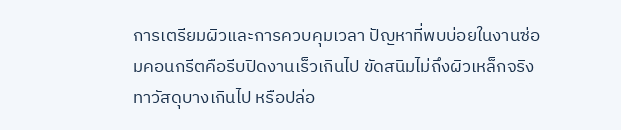การเตรียมผิวและการควบคุมเวลา ปัญหาที่พบบ่อยในงานซ่อมคอนกรีตคือรีบปิดงานเร็วเกินไป ขัดสนิมไม่ถึงผิวเหล็กจริง ทาวัสดุบางเกินไป หรือปล่อ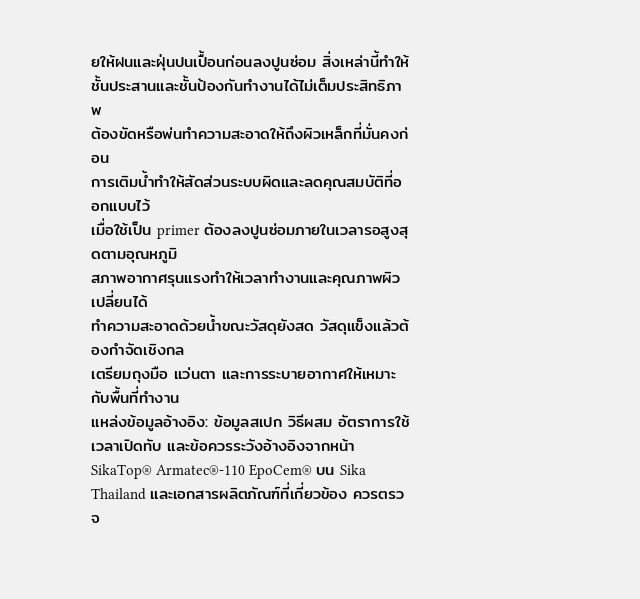ยให้ฝนและฝุ่นปนเปื้อนก่อนลงปูนซ่อม สิ่งเหล่านี้ทำให้ชั้นประสานและชั้นป้องกันทำงานได้ไม่เต็มประสิทธิภาพ
ต้องขัดหรือพ่นทำความสะอาดให้ถึงผิวเหล็กที่มั่นคงก่อน
การเติมน้ำทำให้สัดส่วนระบบผิดและลดคุณสมบัติที่ออกแบบไว้
เมื่อใช้เป็น primer ต้องลงปูนซ่อมภายในเวลารอสูงสุดตามอุณหภูมิ
สภาพอากาศรุนแรงทำให้เวลาทำงานและคุณภาพผิวเปลี่ยนได้
ทำความสะอาดด้วยน้ำขณะวัสดุยังสด วัสดุแข็งแล้วต้องกำจัดเชิงกล
เตรียมถุงมือ แว่นตา และการระบายอากาศให้เหมาะกับพื้นที่ทำงาน
แหล่งข้อมูลอ้างอิง: ข้อมูลสเปก วิธีผสม อัตราการใช้ เวลาเปิดทับ และข้อควรระวังอ้างอิงจากหน้า SikaTop® Armatec®-110 EpoCem® บน Sika Thailand และเอกสารผลิตภัณฑ์ที่เกี่ยวข้อง ควรตรวจ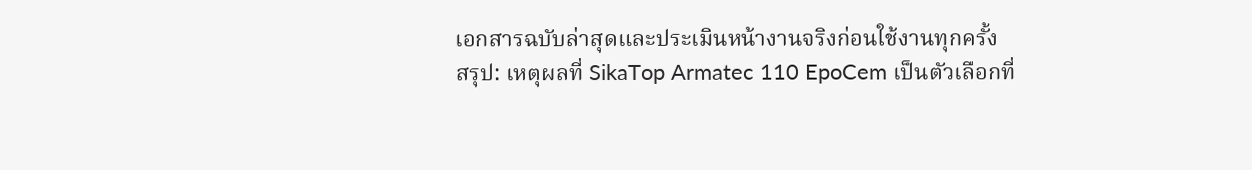เอกสารฉบับล่าสุดและประเมินหน้างานจริงก่อนใช้งานทุกครั้ง
สรุป: เหตุผลที่ SikaTop Armatec 110 EpoCem เป็นตัวเลือกที่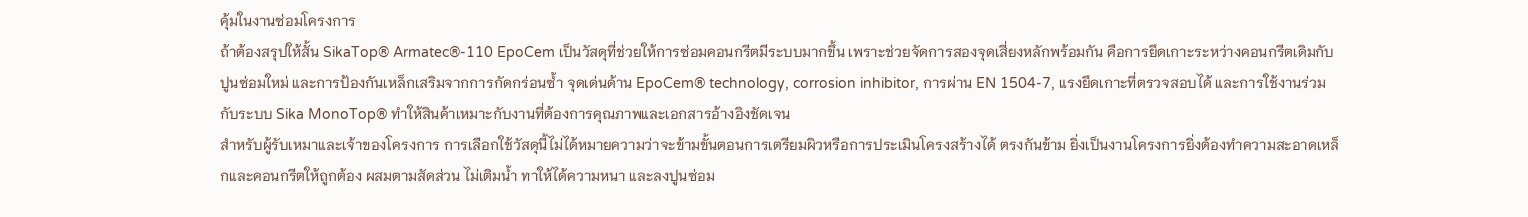คุ้มในงานซ่อมโครงการ
ถ้าต้องสรุปให้สั้น SikaTop® Armatec®-110 EpoCem เป็นวัสดุที่ช่วยให้การซ่อมคอนกรีตมีระบบมากขึ้น เพราะช่วยจัดการสองจุดเสี่ยงหลักพร้อมกัน คือการยึดเกาะระหว่างคอนกรีตเดิมกับปูนซ่อมใหม่ และการป้องกันเหล็กเสริมจากการกัดกร่อนซ้ำ จุดเด่นด้าน EpoCem® technology, corrosion inhibitor, การผ่าน EN 1504-7, แรงยึดเกาะที่ตรวจสอบได้ และการใช้งานร่วมกับระบบ Sika MonoTop® ทำให้สินค้าเหมาะกับงานที่ต้องการคุณภาพและเอกสารอ้างอิงชัดเจน
สำหรับผู้รับเหมาและเจ้าของโครงการ การเลือกใช้วัสดุนี้ไม่ได้หมายความว่าจะข้ามขั้นตอนการเตรียมผิวหรือการประเมินโครงสร้างได้ ตรงกันข้าม ยิ่งเป็นงานโครงการยิ่งต้องทำความสะอาดเหล็กและคอนกรีตให้ถูกต้อง ผสมตามสัดส่วน ไม่เติมน้ำ ทาให้ได้ความหนา และลงปูนซ่อม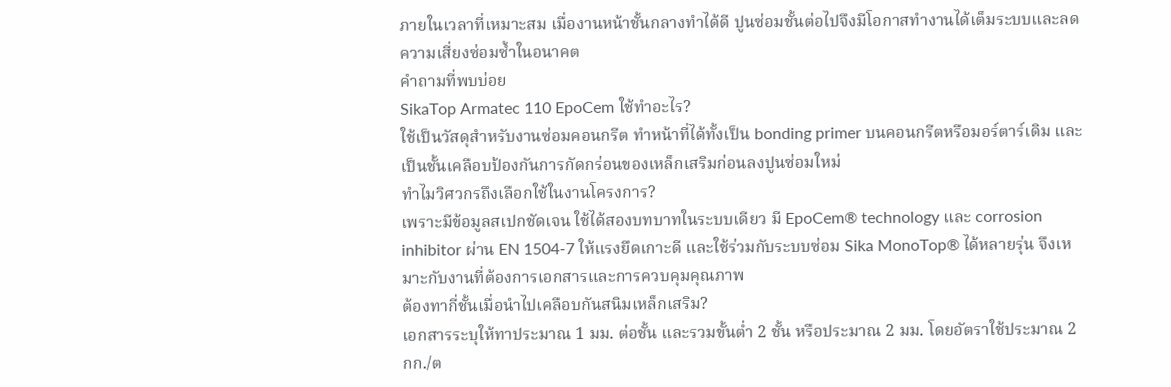ภายในเวลาที่เหมาะสม เมื่องานหน้าชั้นกลางทำได้ดี ปูนซ่อมชั้นต่อไปจึงมีโอกาสทำงานได้เต็มระบบและลดความเสี่ยงซ่อมซ้ำในอนาคต
คำถามที่พบบ่อย
SikaTop Armatec 110 EpoCem ใช้ทำอะไร?
ใช้เป็นวัสดุสำหรับงานซ่อมคอนกรีต ทำหน้าที่ได้ทั้งเป็น bonding primer บนคอนกรีตหรือมอร์ตาร์เดิม และเป็นชั้นเคลือบป้องกันการกัดกร่อนของเหล็กเสริมก่อนลงปูนซ่อมใหม่
ทำไมวิศวกรถึงเลือกใช้ในงานโครงการ?
เพราะมีข้อมูลสเปกชัดเจน ใช้ได้สองบทบาทในระบบเดียว มี EpoCem® technology และ corrosion inhibitor ผ่าน EN 1504-7 ให้แรงยึดเกาะดี และใช้ร่วมกับระบบซ่อม Sika MonoTop® ได้หลายรุ่น จึงเหมาะกับงานที่ต้องการเอกสารและการควบคุมคุณภาพ
ต้องทากี่ชั้นเมื่อนำไปเคลือบกันสนิมเหล็กเสริม?
เอกสารระบุให้ทาประมาณ 1 มม. ต่อชั้น และรวมขั้นต่ำ 2 ชั้น หรือประมาณ 2 มม. โดยอัตราใช้ประมาณ 2 กก./ต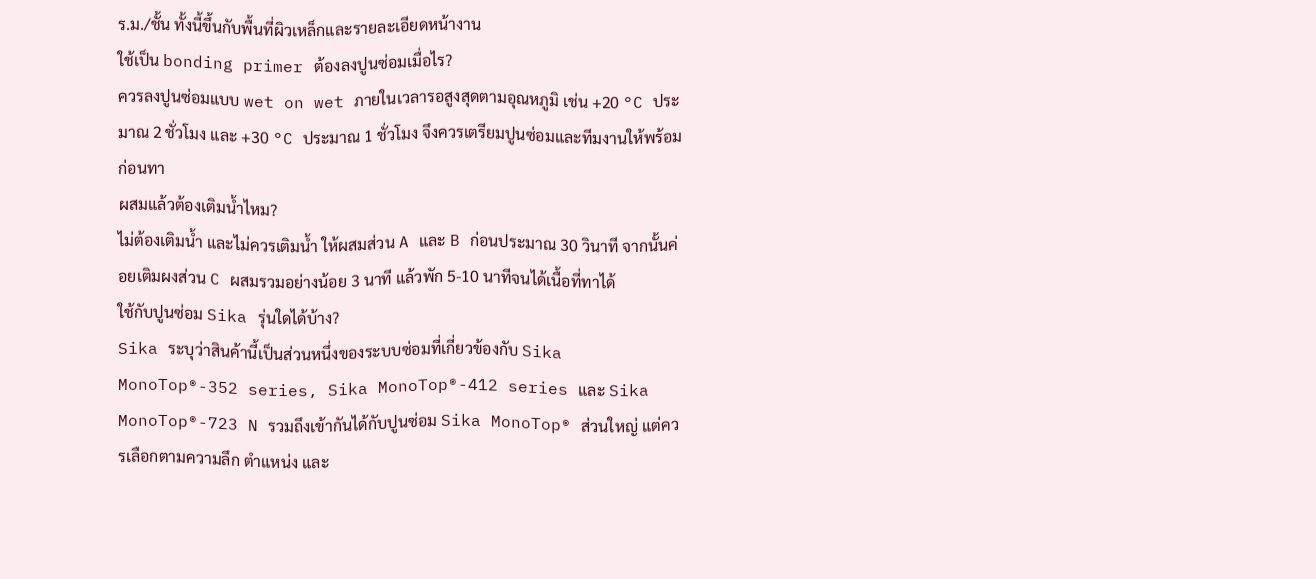ร.ม./ชั้น ทั้งนี้ขึ้นกับพื้นที่ผิวเหล็กและรายละเอียดหน้างาน
ใช้เป็น bonding primer ต้องลงปูนซ่อมเมื่อไร?
ควรลงปูนซ่อมแบบ wet on wet ภายในเวลารอสูงสุดตามอุณหภูมิ เช่น +20 °C ประมาณ 2 ชั่วโมง และ +30 °C ประมาณ 1 ชั่วโมง จึงควรเตรียมปูนซ่อมและทีมงานให้พร้อมก่อนทา
ผสมแล้วต้องเติมน้ำไหม?
ไม่ต้องเติมน้ำ และไม่ควรเติมน้ำ ให้ผสมส่วน A และ B ก่อนประมาณ 30 วินาที จากนั้นค่อยเติมผงส่วน C ผสมรวมอย่างน้อย 3 นาที แล้วพัก 5-10 นาทีจนได้เนื้อที่ทาได้
ใช้กับปูนซ่อม Sika รุ่นใดได้บ้าง?
Sika ระบุว่าสินค้านี้เป็นส่วนหนึ่งของระบบซ่อมที่เกี่ยวข้องกับ Sika MonoTop®-352 series, Sika MonoTop®-412 series และ Sika MonoTop®-723 N รวมถึงเข้ากันได้กับปูนซ่อม Sika MonoTop® ส่วนใหญ่ แต่ควรเลือกตามความลึก ตำแหน่ง และ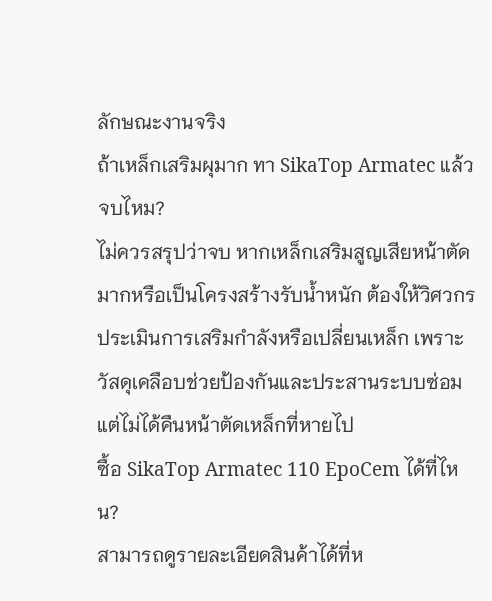ลักษณะงานจริง
ถ้าเหล็กเสริมผุมาก ทา SikaTop Armatec แล้วจบไหม?
ไม่ควรสรุปว่าจบ หากเหล็กเสริมสูญเสียหน้าตัดมากหรือเป็นโครงสร้างรับน้ำหนัก ต้องให้วิศวกรประเมินการเสริมกำลังหรือเปลี่ยนเหล็ก เพราะวัสดุเคลือบช่วยป้องกันและประสานระบบซ่อม แต่ไม่ได้คืนหน้าตัดเหล็กที่หายไป
ซื้อ SikaTop Armatec 110 EpoCem ได้ที่ไหน?
สามารถดูรายละเอียดสินค้าได้ที่ห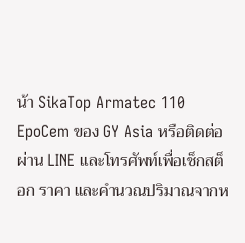น้า SikaTop Armatec 110 EpoCem ของ GY Asia หรือติดต่อผ่าน LINE และโทรศัพท์เพื่อเช็กสต็อก ราคา และคำนวณปริมาณจากห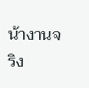น้างานจริง